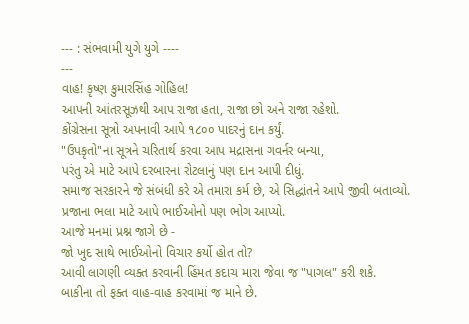--- : સંભવામી યુગે યુગે ----
---
વાહ! કૃષ્ણ કુમારસિંહ ગોહિલ!
આપની આંતરસૂઝથી આપ રાજા હતા, રાજા છો અને રાજા રહેશો.
કોંગ્રેસના સૂત્રો અપનાવી આપે ૧૮૦૦ પાદરનું દાન કર્યું.
"ઉપકૃતો"ના સૂત્રને ચરિતાર્થ કરવા આપ મદ્રાસના ગવર્નર બન્યા,
પરંતુ એ માટે આપે દરબારના રોટલાનું પણ દાન આપી દીધું.
સમાજ સરકારને જે સંબંધી કરે એ તમારા કર્મ છે, એ સિદ્ધાંતને આપે જીવી બતાવ્યો.
પ્રજાના ભલા માટે આપે ભાઈઓનો પણ ભોગ આપ્યો.
આજે મનમાં પ્રશ્ન જાગે છે -
જો ખુદ સાથે ભાઈઓનો વિચાર કર્યો હોત તો?
આવી લાગણી વ્યક્ત કરવાની હિંમત કદાચ મારા જેવા જ "પાગલ" કરી શકે.
બાકીના તો ફક્ત વાહ-વાહ કરવામાં જ માને છે.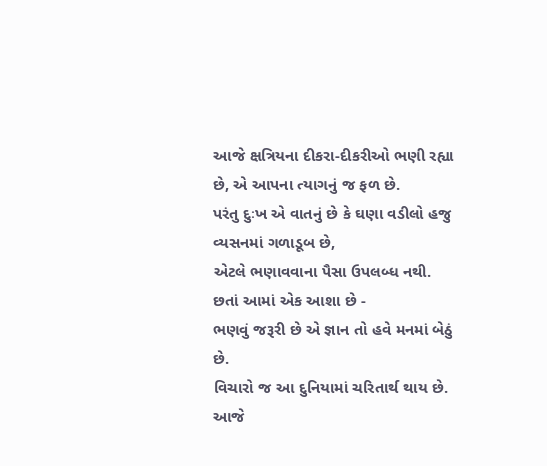આજે ક્ષત્રિયના દીકરા-દીકરીઓ ભણી રહ્યા છે, એ આપના ત્યાગનું જ ફળ છે.
પરંતુ દુઃખ એ વાતનું છે કે ઘણા વડીલો હજુ વ્યસનમાં ગળાડૂબ છે,
એટલે ભણાવવાના પૈસા ઉપલબ્ધ નથી.
છતાં આમાં એક આશા છે -
ભણવું જરૂરી છે એ જ્ઞાન તો હવે મનમાં બેઠું છે.
વિચારો જ આ દુનિયામાં ચરિતાર્થ થાય છે.
આજે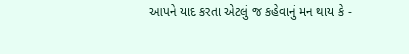આપને યાદ કરતા એટલું જ કહેવાનું મન થાય કે -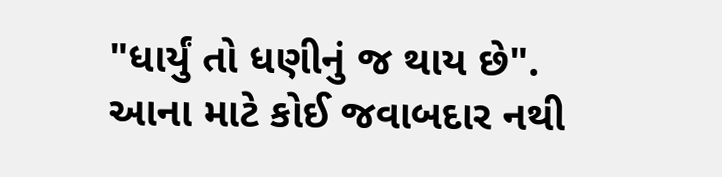"ધાર્યું તો ધણીનું જ થાય છે".
આના માટે કોઈ જવાબદાર નથી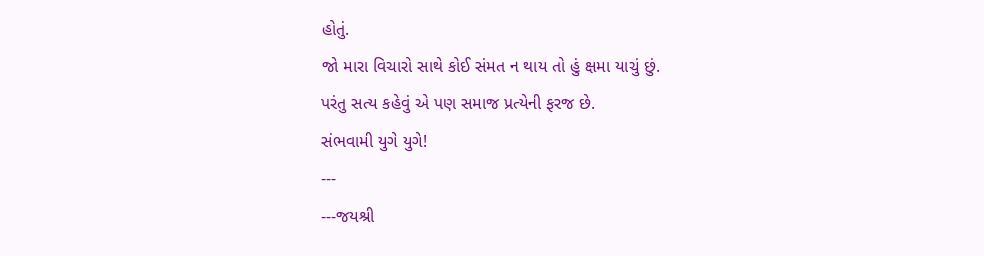હોતું.
જો મારા વિચારો સાથે કોઈ સંમત ન થાય તો હું ક્ષમા યાચું છું.
પરંતુ સત્ય કહેવું એ પણ સમાજ પ્રત્યેની ફરજ છે.
સંભવામી યુગે યુગે!
---
---જયશ્રી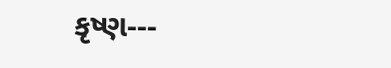કૃષ્ણ---